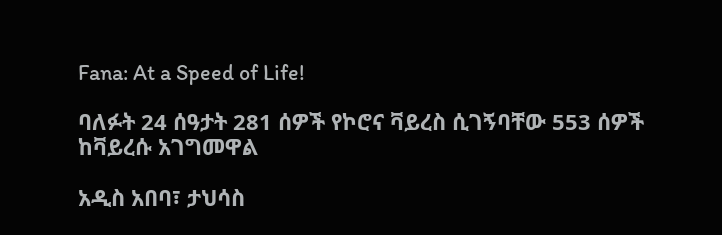Fana: At a Speed of Life!

ባለፉት 24 ሰዓታት 281 ሰዎች የኮሮና ቫይረስ ሲገኝባቸው 553 ሰዎች ከቫይረሱ አገግመዋል

አዲስ አበባ፣ ታህሳስ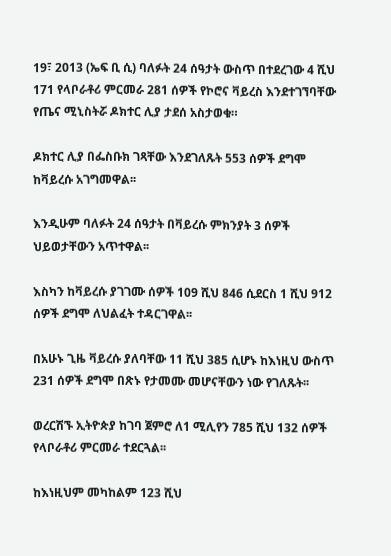19፣ 2013 (ኤፍ ቢ ሲ) ባለፉት 24 ሰዓታት ውስጥ በተደረገው 4 ሺህ 171 የላቦራቶሪ ምርመራ 281 ሰዎች የኮሮና ቫይረስ እንደተገኘባቸው የጤና ሚኒስትሯ ዶክተር ሊያ ታደሰ አስታወቁ።

ዶክተር ሊያ በፌስቡክ ገጻቸው እንደገለጹት 553 ሰዎች ደግሞ ከቫይረሱ አገግመዋል፡፡

እንዲሁም ባለፉት 24 ሰዓታት በቫይረሱ ምክንያት 3 ሰዎች ህይወታቸውን አጥተዋል፡፡

እስካን ከቫይረሱ ያገገሙ ሰዎች 109 ሺህ 846 ሲደርስ 1 ሺህ 912 ሰዎች ደግሞ ለህልፈት ተዳርገዋል፡፡

በአሁኑ ጊዜ ቫይረሱ ያለባቸው 11 ሺህ 385 ሲሆኑ ከእነዚህ ውስጥ 231 ሰዎች ደግሞ በጽኑ የታመሙ መሆናቸውን ነው የገለጹት፡፡

ወረርሽኙ ኢትዮጵያ ከገባ ጀምሮ ለ1 ሚሊየን 785 ሺህ 132 ሰዎች የላቦራቶሪ ምርመራ ተደርጓል፡፡

ከእነዚህም መካከልም 123 ሺህ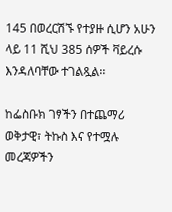145 በወረርሽኙ የተያዙ ሲሆን አሁን ላይ 11 ሺህ 385 ሰዎች ቫይረሱ እንዳለባቸው ተገልጿል፡፡

ከፌስቡክ ገፃችን በተጨማሪ ወቅታዊ፣ ትኩስ እና የተሟሉ መረጃዎችን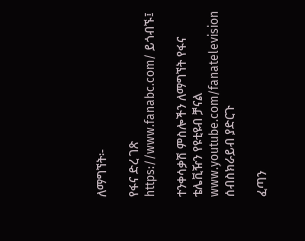ለማግኘት፡-

የፋና ድረ ገጽ https://www.fanabc.com/ ይጎብኙ፤

ተንቀሳቃሽ ምስሎችን ለማግኘት የፋና ቴሌቪዥን የዩቲዩብ ቻናል www.youtube.com/fanatelevision ሰብስክራይብ ያድርጉ

ፈጣን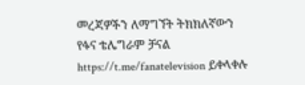መረጃዎችን ለማግኘት ትክክለኛውን የፋና ቴሌግራም ቻናል https://t.me/fanatelevision ይቀላቀሉ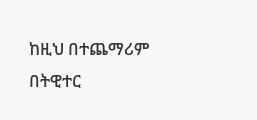ከዚህ በተጨማሪም በትዊተር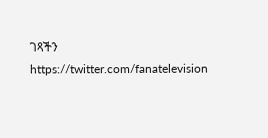ገጻችን https://twitter.com/fanatelevision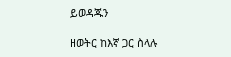ይወዳጁን

ዘወትር ከእኛ ጋር ስላሉ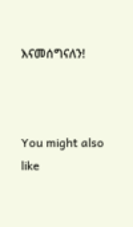እናመሰግናለን!



You might also like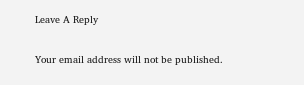Leave A Reply

Your email address will not be published.